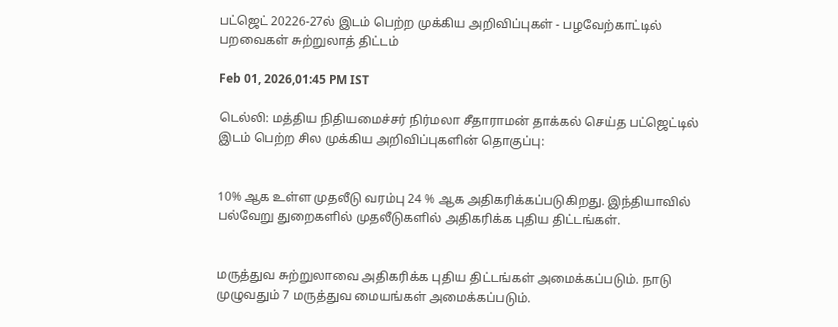பட்ஜெட் 20226-27ல் இடம் பெற்ற முக்கிய அறிவிப்புகள் - பழவேற்காட்டில் பறவைகள் சுற்றுலாத் திட்டம்

Feb 01, 2026,01:45 PM IST

டெல்லி: மத்திய நிதியமைச்சர் நிர்மலா சீதாராமன் தாக்கல் செய்த பட்ஜெட்டில் இடம் பெற்ற சில முக்கிய அறிவிப்புகளின் தொகுப்பு:


10% ஆக உள்ள முதலீடு வரம்பு 24 % ஆக அதிகரிக்கப்படுகிறது. இந்தியாவில் பல்வேறு துறைகளில் முதலீடுகளில் அதிகரிக்க புதிய திட்டங்கள்.


மருத்துவ சுற்றுலாவை அதிகரிக்க புதிய திட்டங்கள் அமைக்கப்படும். நாடு முழுவதும் 7 மருத்துவ மையங்கள் அமைக்கப்படும்.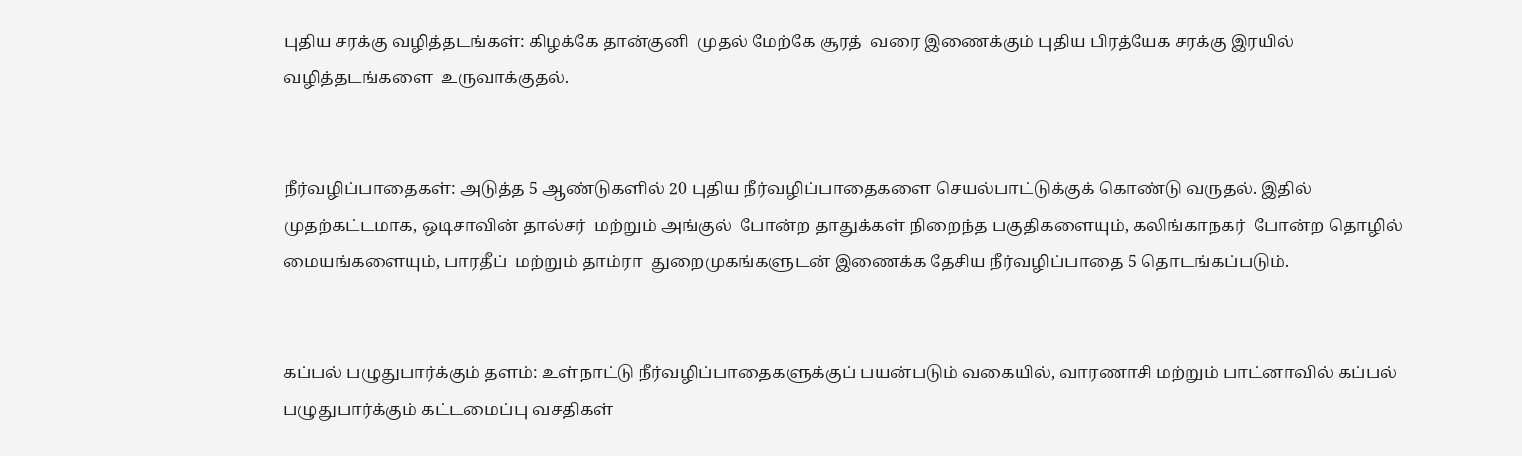புதிய சரக்கு வழித்தடங்கள்: கிழக்கே தான்குனி  முதல் மேற்கே சூரத்  வரை இணைக்கும் புதிய பிரத்யேக சரக்கு இரயில் வழித்தடங்களை  உருவாக்குதல்.


நீர்வழிப்பாதைகள்: அடுத்த 5 ஆண்டுகளில் 20 புதிய நீர்வழிப்பாதைகளை செயல்பாட்டுக்குக் கொண்டு வருதல். இதில் முதற்கட்டமாக, ஒடிசாவின் தால்சர்  மற்றும் அங்குல்  போன்ற தாதுக்கள் நிறைந்த பகுதிகளையும், கலிங்காநகர்  போன்ற தொழில் மையங்களையும், பாரதீப்  மற்றும் தாம்ரா  துறைமுகங்களுடன் இணைக்க தேசிய நீர்வழிப்பாதை 5 தொடங்கப்படும்.


கப்பல் பழுதுபார்க்கும் தளம்: உள்நாட்டு நீர்வழிப்பாதைகளுக்குப் பயன்படும் வகையில், வாரணாசி மற்றும் பாட்னாவில் கப்பல் பழுதுபார்க்கும் கட்டமைப்பு வசதிகள்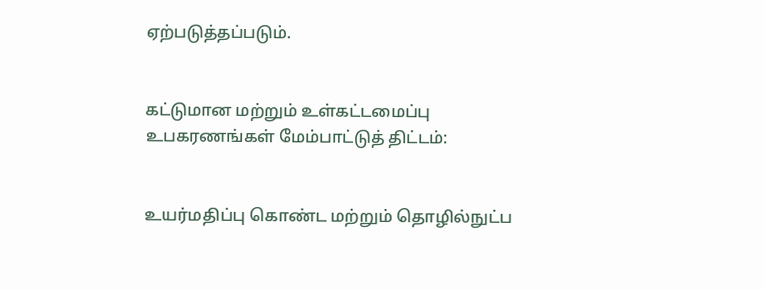ஏற்படுத்தப்படும்.


கட்டுமான மற்றும் உள்கட்டமைப்பு உபகரணங்கள் மேம்பாட்டுத் திட்டம்:


உயர்மதிப்பு கொண்ட மற்றும் தொழில்நுட்ப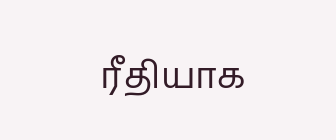ரீதியாக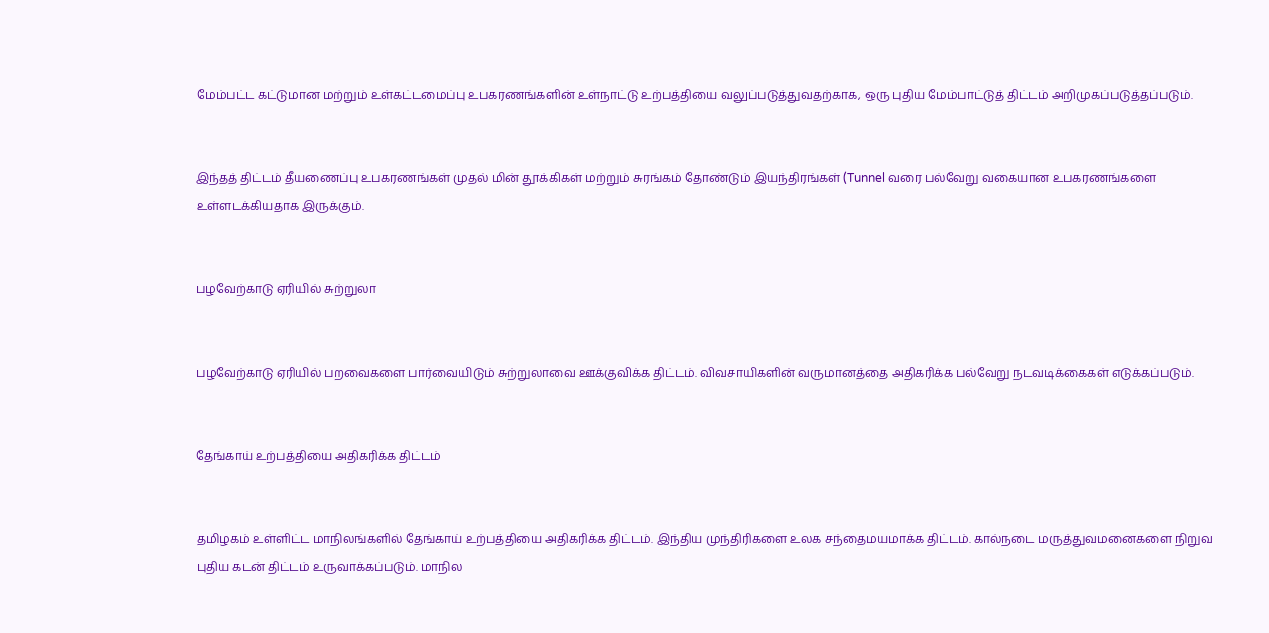மேம்பட்ட கட்டுமான மற்றும் உள்கட்டமைப்பு உபகரணங்களின் உள்நாட்டு உற்பத்தியை வலுப்படுத்துவதற்காக, ஒரு புதிய மேம்பாட்டுத் திட்டம் அறிமுகப்படுத்தப்படும்.


இந்தத் திட்டம் தீயணைப்பு உபகரணங்கள் முதல் மின் தூக்கிகள் மற்றும் சுரங்கம் தோண்டும் இயந்திரங்கள் (Tunnel வரை பல்வேறு வகையான உபகரணங்களை உள்ளடக்கியதாக இருக்கும்.


பழவேற்காடு ஏரியில் சுற்றுலா


பழவேற்காடு ஏரியில் பறவைகளை பார்வையிடும் சுற்றுலாவை ஊக்குவிக்க திட்டம். விவசாயிகளின் வருமானத்தை அதிகரிக்க பல்வேறு நடவடிக்கைகள் எடுக்கப்படும்.


தேங்காய் உற்பத்தியை அதிகரிக்க திட்டம்


தமிழகம் உள்ளிட்ட மாநிலங்களில் தேங்காய் உற்பத்தியை அதிகரிக்க திட்டம். இந்திய முந்திரிகளை உலக சந்தைமயமாக்க திட்டம். கால்நடை மருத்துவமனைகளை நிறுவ புதிய கடன் திட்டம் உருவாக்கப்படும். மாநில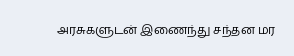அரசுகளுடன் இணைந்து சந்தன மர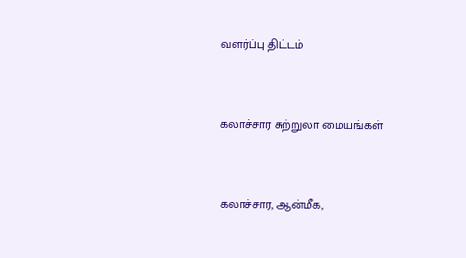வளர்ப்பு திட்டம்


கலாச்சார சுற்றுலா மையங்கள்


கலாச்சார, ஆன்மீக,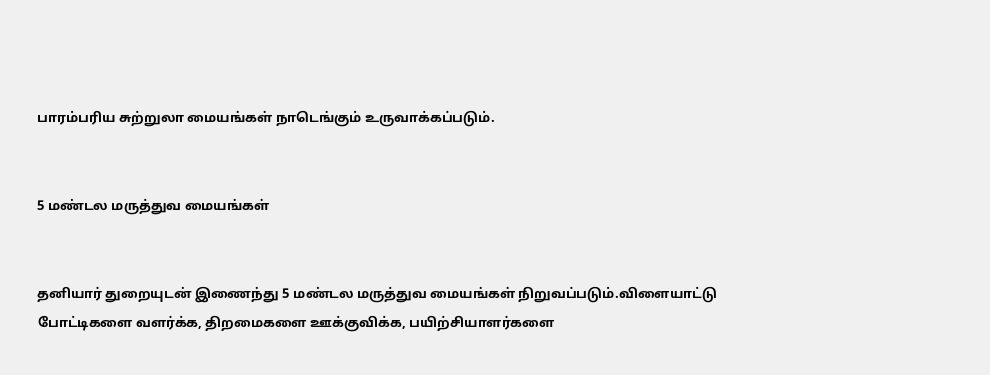பாரம்பரிய சுற்றுலா மையங்கள் நாடெங்கும் உருவாக்கப்படும்.


5 மண்டல மருத்துவ மையங்கள்


தனியார் துறையுடன் இணைந்து 5 மண்டல மருத்துவ மையங்கள் நிறுவப்படும்.விளையாட்டு போட்டிகளை வளர்க்க, திறமைகளை ஊக்குவிக்க, பயிற்சியாளர்களை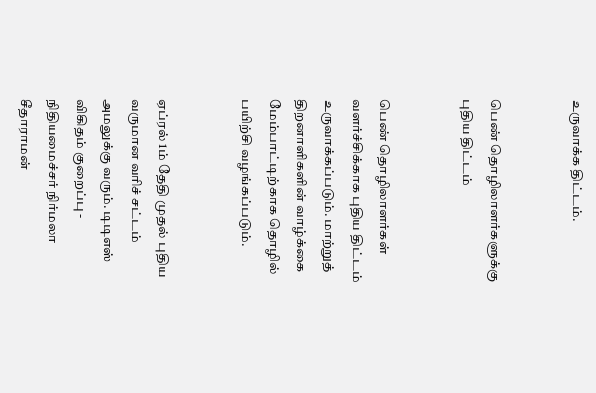உருவாக்க திட்டம்.


பெண் தொழிலாளர்களுக்கு புதிய திட்டம்


பெண் தொழிலாளர்கள் வளர்ச்சிக்காக புதிய திட்டம் உருவாக்கப்படும். மாற்றுத் திறனாளிகளின் வாழ்க்கை மேம்பாட்டிற்காக தொழில் பயிற்சி வழங்கப்படும்.


ஏப்ரல் 1ம் தேதி முதல் புதிய வருமான வரிச் சட்டம் அமலுக்கு வரும். டிடிஎஸ் விகிதம் குறைப்பு - நிதியமைச்சர் நிர்மலா சீதாராமன்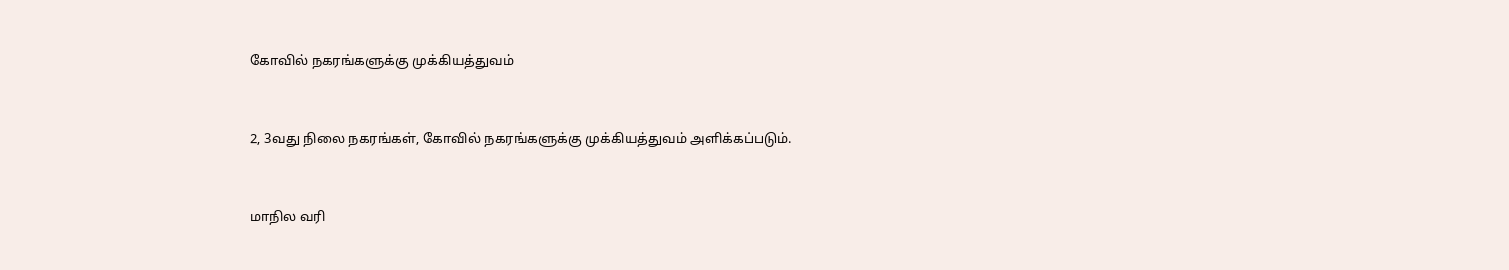கோவில் நகரங்களுக்கு முக்கியத்துவம்


2, 3வது நிலை நகரங்கள், கோவில் நகரங்களுக்கு முக்கியத்துவம் அளிக்கப்படும்.


மாநில வரி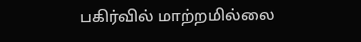பகிர்வில் மாற்றமில்லை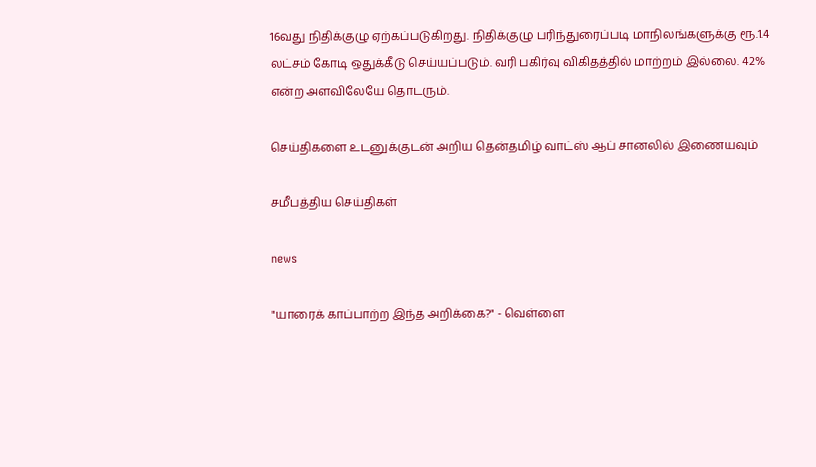16வது நிதிக்குழு ஏற்கப்படுகிறது. நிதிக்குழு பரிந்துரைப்படி மாநிலங்களுக்கு ரூ.1.4 லட்சம் கோடி ஒதுக்கீடு செய்யப்படும். வரி பகிர்வு விகிதத்தில் மாற்றம் இல்லை. 42% என்ற அளவிலேயே தொடரும்.

செய்திகளை உடனுக்குடன் அறிய தென்தமிழ் வாட்ஸ் ஆப் சானலில் இணையவும்

சமீபத்திய செய்திகள்

news

"யாரைக் காப்பாற்ற இந்த அறிக்கை?" - வெள்ளை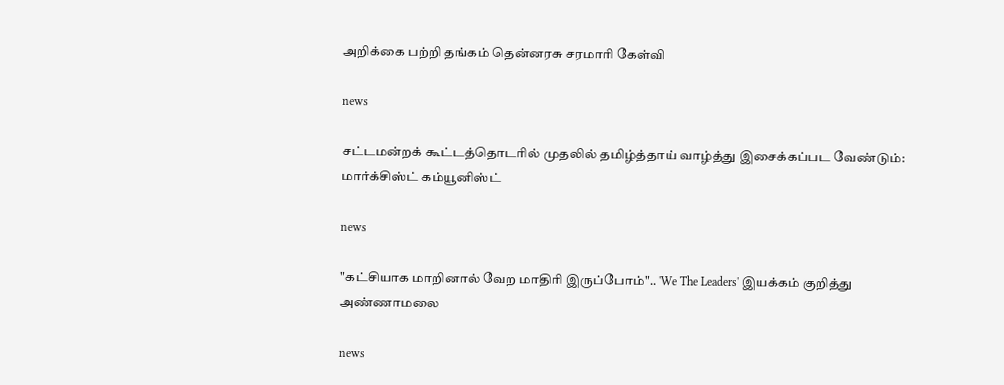அறிக்கை பற்றி தங்கம் தென்னரசு சரமாரி கேள்வி

news

சட்டமன்றக் கூட்டத்தொடரில் முதலில் தமிழ்த்தாய் வாழ்த்து இசைக்கப்பட வேண்டும்: மார்க்சிஸ்ட் கம்யூனிஸ்ட்

news

"கட்சியாக மாறினால் வேற மாதிரி இருப்போம்".. 'We The Leaders' இயக்கம் குறித்து அண்ணாமலை

news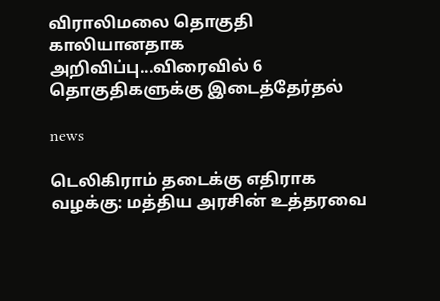விராலிமலை தொகுதி காலியானதாக அறிவிப்பு...விரைவில் 6 தொகுதிகளுக்கு இடைத்தேர்தல்

news

டெலிகிராம் தடைக்கு எதிராக வழக்கு: மத்திய அரசின் உத்தரவை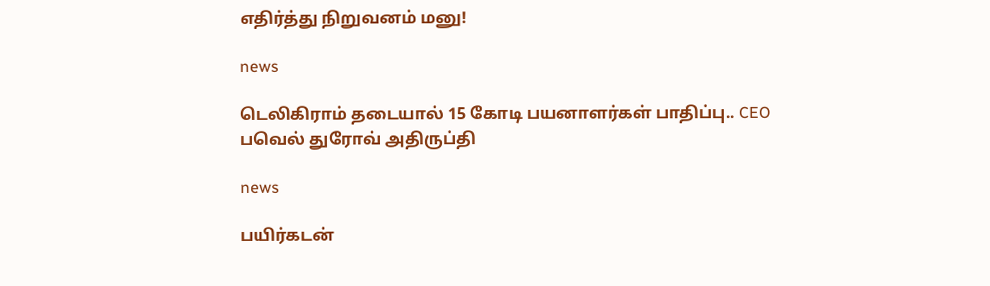எதிர்த்து நிறுவனம் மனு!

news

டெலிகிராம் தடையால் 15 கோடி பயனாளர்கள் பாதிப்பு.. CEO பவெல் துரோவ் அதிருப்தி

news

பயிர்கடன்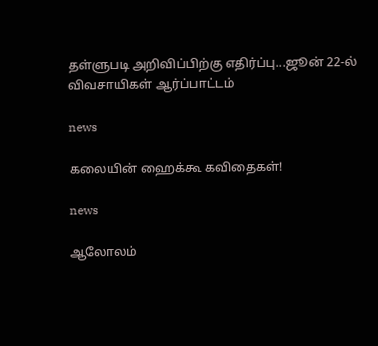தள்ளுபடி அறிவிப்பிற்கு எதிர்ப்பு...ஜூன் 22-ல் விவசாயிகள் ஆர்ப்பாட்டம்

news

கலையின் ஹைக்கூ கவிதைகள்!

news

ஆலோலம்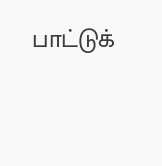பாட்டுக்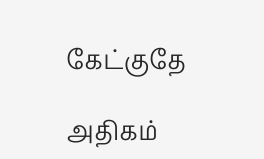கேட்குதே

அதிகம்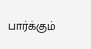பார்க்கும்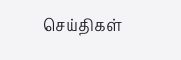செய்திகள்